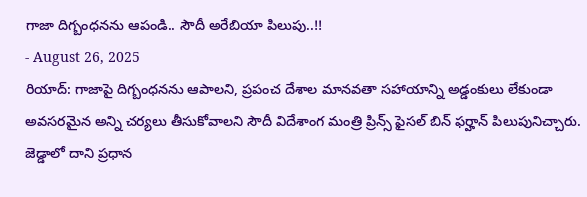గాజా దిగ్బంధనను ఆపండి.. సౌదీ అరేబియా పిలుపు..!!
- August 26, 2025
రియాద్: గాజాపై దిగ్బంధనను ఆపాలని, ప్రపంచ దేశాల మానవతా సహాయాన్ని అడ్డంకులు లేకుండా అవసరమైన అన్ని చర్యలు తీసుకోవాలని సౌదీ విదేశాంగ మంత్రి ప్రిన్స్ ఫైసల్ బిన్ ఫర్హాన్ పిలుపునిచ్చారు. జెడ్డాలో దాని ప్రధాన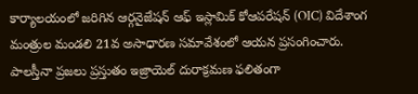కార్యాలయంలో జరిగిన ఆర్గనైజేషన్ ఆఫ్ ఇస్లామిక్ కోఆపరేషన్ (OIC) విదేశాంగ మంత్రుల మండలి 21వ అసాధారణ సమావేశంలో ఆయన ప్రసంగించారు. పాలస్తీనా ప్రజలు ప్రస్తుతం ఇజ్రాయెల్ దురాక్రమణ ఫలితంగా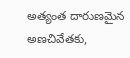అత్యంత దారుణమైన అణచివేతకు,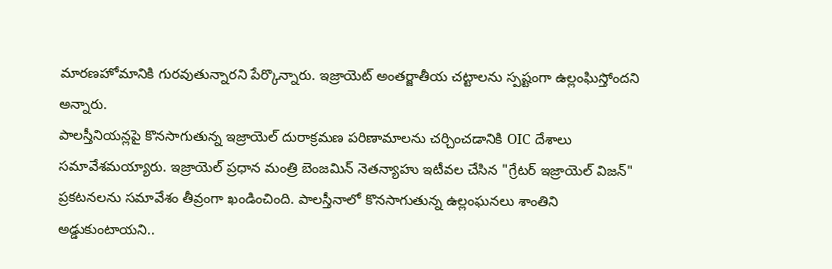మారణహోమానికి గురవుతున్నారని పేర్కొన్నారు. ఇజ్రాయెట్ అంతర్జాతీయ చట్టాలను స్పష్టంగా ఉల్లంఘిస్తోందని అన్నారు.
పాలస్తీనియన్లపై కొనసాగుతున్న ఇజ్రాయెల్ దురాక్రమణ పరిణామాలను చర్చించడానికి OIC దేశాలు సమావేశమయ్యారు. ఇజ్రాయెల్ ప్రధాన మంత్రి బెంజమిన్ నెతన్యాహు ఇటీవల చేసిన "గ్రేటర్ ఇజ్రాయెల్ విజన్" ప్రకటనలను సమావేశం తీవ్రంగా ఖండించింది. పాలస్తీనాలో కొనసాగుతున్న ఉల్లంఘనలు శాంతిని అడ్డుకుంటాయని..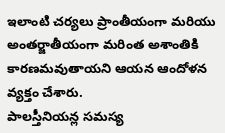ఇలాంటి చర్యలు ప్రాంతీయంగా మరియు అంతర్జాతీయంగా మరింత అశాంతికి కారణమవుతాయని ఆయన ఆందోళన వ్యక్తం చేశారు.
పాలస్తీనియన్ల సమస్య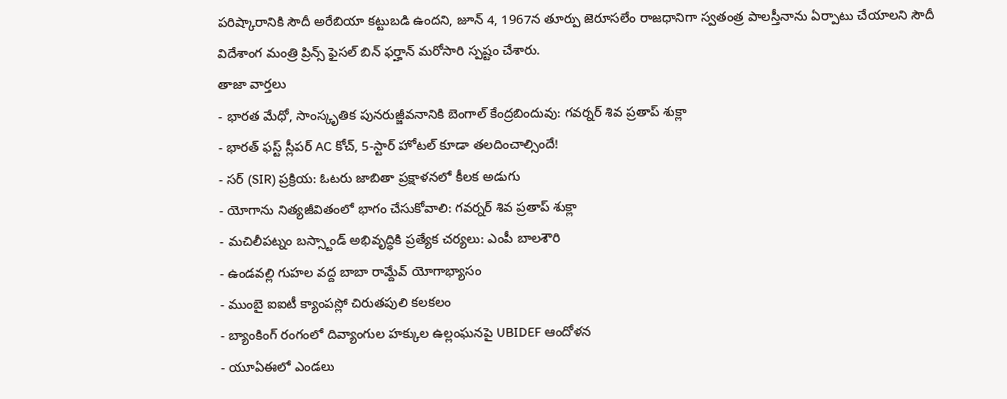పరిష్కారానికి సౌదీ అరేబియా కట్టుబడి ఉందని, జూన్ 4, 1967న తూర్పు జెరూసలేం రాజధానిగా స్వతంత్ర పాలస్తీనాను ఏర్పాటు చేయాలని సౌదీ విదేశాంగ మంత్రి ప్రిన్స్ ఫైసల్ బిన్ ఫర్హాన్ మరోసారి స్పష్టం చేశారు.
తాజా వార్తలు
- భారత మేధో, సాంస్కృతిక పునరుజ్జీవనానికి బెంగాల్ కేంద్రబిందువు: గవర్నర్ శివ ప్రతాప్ శుక్లా
- భారత్ ఫస్ట్ స్లీపర్ AC కోచ్, 5-స్టార్ హోటల్ కూడా తలదించాల్సిందే!
- సర్ (SIR) ప్రక్రియ: ఓటరు జాబితా ప్రక్షాళనలో కీలక అడుగు
- యోగాను నిత్యజీవితంలో భాగం చేసుకోవాలి: గవర్నర్ శివ ప్రతాప్ శుక్లా
- మచిలీపట్నం బస్స్టాండ్ అభివృద్ధికి ప్రత్యేక చర్యలు: ఎంపీ బాలశౌరి
- ఉండవల్లి గుహల వద్ద బాబా రామ్దేవ్ యోగాభ్యాసం
- ముంబై ఐఐటీ క్యాంపస్లో చిరుతపులి కలకలం
- బ్యాంకింగ్ రంగంలో దివ్యాంగుల హక్కుల ఉల్లంఘనపై UBIDEF ఆందోళన
- యూఏఈలో ఎండలు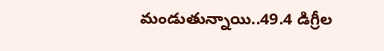మండుతున్నాయి..49.4 డిగ్రీల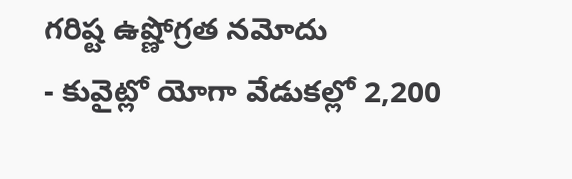గరిష్ట ఉష్ణోగ్రత నమోదు
- కువైట్లో యోగా వేడుకల్లో 2,200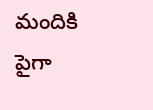మందికి పైగా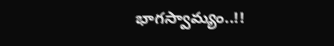భాగస్వామ్యం..!!